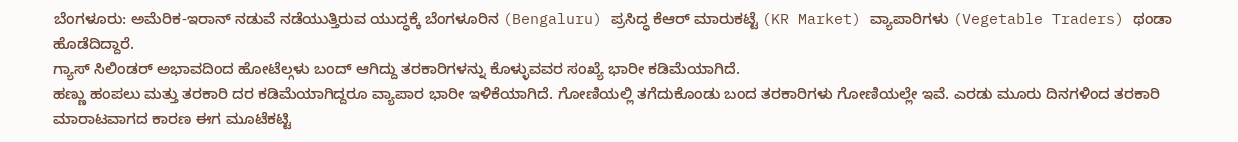ಬೆಂಗಳೂರು: ಅಮೆರಿಕ-ಇರಾನ್ ನಡುವೆ ನಡೆಯುತ್ತಿರುವ ಯುದ್ಧಕ್ಕೆ ಬೆಂಗಳೂರಿನ (Bengaluru) ಪ್ರಸಿದ್ಧ ಕೆಆರ್ ಮಾರುಕಟ್ಟೆ (KR Market) ವ್ಯಾಪಾರಿಗಳು (Vegetable Traders) ಥಂಡಾ ಹೊಡೆದಿದ್ದಾರೆ.
ಗ್ಯಾಸ್ ಸಿಲಿಂಡರ್ ಅಭಾವದಿಂದ ಹೋಟೆಲ್ಗಳು ಬಂದ್ ಆಗಿದ್ದು ತರಕಾರಿಗಳನ್ನು ಕೊಳ್ಳುವವರ ಸಂಖ್ಯೆ ಭಾರೀ ಕಡಿಮೆಯಾಗಿದೆ.
ಹಣ್ಣು ಹಂಪಲು ಮತ್ತು ತರಕಾರಿ ದರ ಕಡಿಮೆಯಾಗಿದ್ದರೂ ವ್ಯಾಪಾರ ಭಾರೀ ಇಳಿಕೆಯಾಗಿದೆ. ಗೋಣಿಯಲ್ಲಿ ತಗೆದುಕೊಂಡು ಬಂದ ತರಕಾರಿಗಳು ಗೋಣಿಯಲ್ಲೇ ಇವೆ. ಎರಡು ಮೂರು ದಿನಗಳಿಂದ ತರಕಾರಿ ಮಾರಾಟವಾಗದ ಕಾರಣ ಈಗ ಮೂಟೆಕಟ್ಟಿ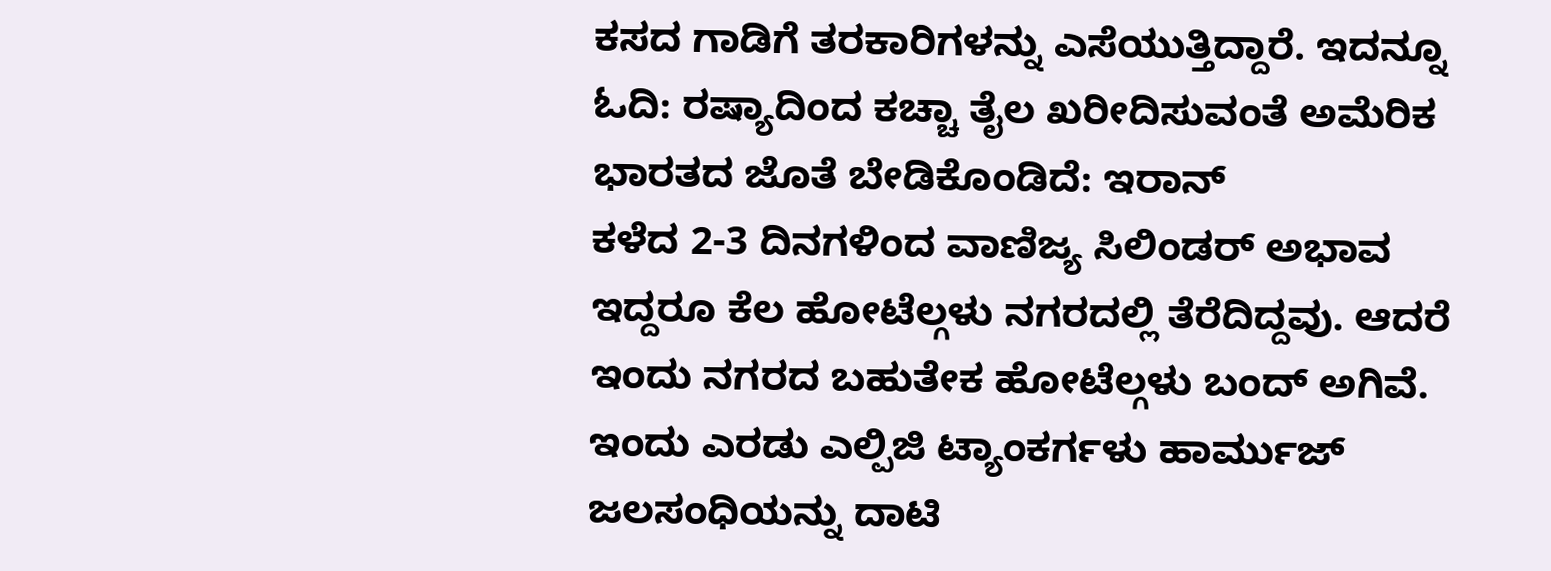ಕಸದ ಗಾಡಿಗೆ ತರಕಾರಿಗಳನ್ನು ಎಸೆಯುತ್ತಿದ್ದಾರೆ. ಇದನ್ನೂ ಓದಿ: ರಷ್ಯಾದಿಂದ ಕಚ್ಚಾ ತೈಲ ಖರೀದಿಸುವಂತೆ ಅಮೆರಿಕ ಭಾರತದ ಜೊತೆ ಬೇಡಿಕೊಂಡಿದೆ: ಇರಾನ್
ಕಳೆದ 2-3 ದಿನಗಳಿಂದ ವಾಣಿಜ್ಯ ಸಿಲಿಂಡರ್ ಅಭಾವ ಇದ್ದರೂ ಕೆಲ ಹೋಟೆಲ್ಗಳು ನಗರದಲ್ಲಿ ತೆರೆದಿದ್ದವು. ಆದರೆ ಇಂದು ನಗರದ ಬಹುತೇಕ ಹೋಟೆಲ್ಗಳು ಬಂದ್ ಅಗಿವೆ.
ಇಂದು ಎರಡು ಎಲ್ಪಿಜಿ ಟ್ಯಾಂಕರ್ಗಳು ಹಾರ್ಮುಜ್ ಜಲಸಂಧಿಯನ್ನು ದಾಟಿ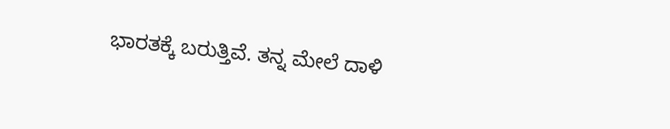ಭಾರತಕ್ಕೆ ಬರುತ್ತಿವೆ. ತನ್ನ ಮೇಲೆ ದಾಳಿ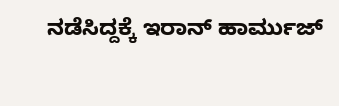ನಡೆಸಿದ್ದಕ್ಕೆ ಇರಾನ್ ಹಾರ್ಮುಜ್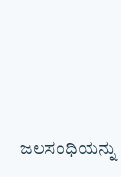ಜಲಸಂಧಿಯನ್ನು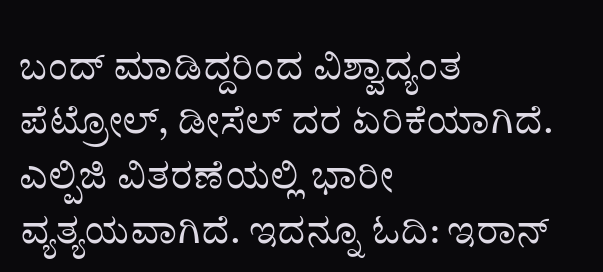ಬಂದ್ ಮಾಡಿದ್ದರಿಂದ ವಿಶ್ವಾದ್ಯಂತ ಪೆಟ್ರೋಲ್, ಡೀಸೆಲ್ ದರ ಏರಿಕೆಯಾಗಿದೆ. ಎಲ್ಪಿಜಿ ವಿತರಣೆಯಲ್ಲಿ ಭಾರೀ ವ್ಯತ್ಯಯವಾಗಿದೆ. ಇದನ್ನೂ ಓದಿ: ಇರಾನ್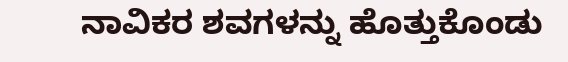ನಾವಿಕರ ಶವಗಳನ್ನು ಹೊತ್ತುಕೊಂಡು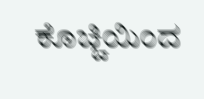ಕೊಚ್ಚಿಯಿಂದ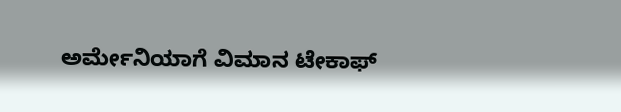ಅರ್ಮೇನಿಯಾಗೆ ವಿಮಾನ ಟೇಕಾಫ್